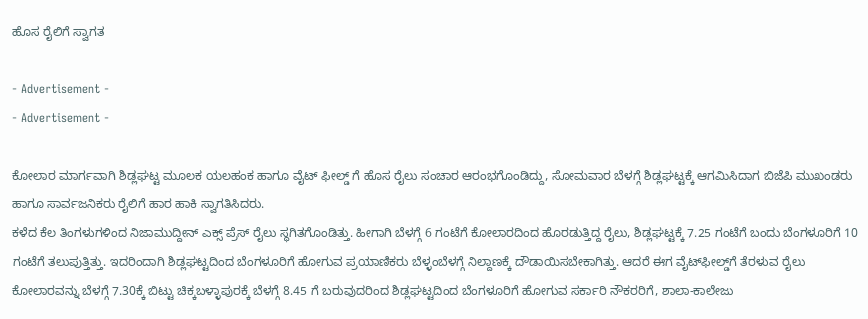ಹೊಸ ರೈಲಿಗೆ ಸ್ವಾಗತ

- Advertisement -
- Advertisement -

ಕೋಲಾರ ಮಾರ್ಗವಾಗಿ ಶಿಡ್ಲಘಟ್ಟ ಮೂಲಕ ಯಲಹಂಕ ಹಾಗೂ ವೈಟ್ ಫೀಲ್ಡ್ ಗೆ ಹೊಸ ರೈಲು ಸಂಚಾರ ಆರಂಭಗೊಂಡಿದ್ದು, ಸೋಮವಾರ ಬೆಳಗ್ಗೆ ಶಿಡ್ಲಘಟ್ಟಕ್ಕೆ ಆಗಮಿಸಿದಾಗ ಬಿಜೆಪಿ ಮುಖಂಡರು ಹಾಗೂ ಸಾರ್ವಜನಿಕರು ರೈಲಿಗೆ ಹಾರ ಹಾಕಿ ಸ್ವಾಗತಿಸಿದರು.
ಕಳೆದ ಕೆಲ ತಿಂಗಳುಗಳಿಂದ ನಿಜಾಮುದ್ದೀನ್ ಎಕ್ಸ್ ಪ್ರೆಸ್ ರೈಲು ಸ್ಥಗಿತಗೊಂಡಿತ್ತು. ಹೀಗಾಗಿ ಬೆಳಗ್ಗೆ 6 ಗಂಟೆಗೆ ಕೋಲಾರದಿಂದ ಹೊರಡುತ್ತಿದ್ದ ರೈಲು, ಶಿಡ್ಲಘಟ್ಟಕ್ಕೆ 7.25 ಗಂಟೆಗೆ ಬಂದು ಬೆಂಗಳೂರಿಗೆ 10 ಗಂಟೆಗೆ ತಲುಪುತ್ತಿತ್ತು. ಇದರಿಂದಾಗಿ ಶಿಡ್ಲಘಟ್ಟದಿಂದ ಬೆಂಗಳೂರಿಗೆ ಹೋಗುವ ಪ್ರಯಾಣಿಕರು ಬೆಳ್ಳಂಬೆಳಗ್ಗೆ ನಿಲ್ದಾಣಕ್ಕೆ ದೌಡಾಯಿಸಬೇಕಾಗಿತ್ತು. ಆದರೆ ಈಗ ವೈಟ್‌ಫೀಲ್ಡ್‌ಗೆ ತೆರಳುವ ರೈಲು ಕೋಲಾರವನ್ನು ಬೆಳಗ್ಗೆ 7.30ಕ್ಕೆ ಬಿಟ್ಟು ಚಿಕ್ಕಬಳ್ಳಾಪುರಕ್ಕೆ ಬೆಳಗ್ಗೆ 8.45 ಗೆ ಬರುವುದರಿಂದ ಶಿಡ್ಲಘಟ್ಟದಿಂದ ಬೆಂಗಳೂರಿಗೆ ಹೋಗುವ ಸರ್ಕಾರಿ ನೌಕರರಿಗೆ, ಶಾಲಾ-ಕಾಲೇಜು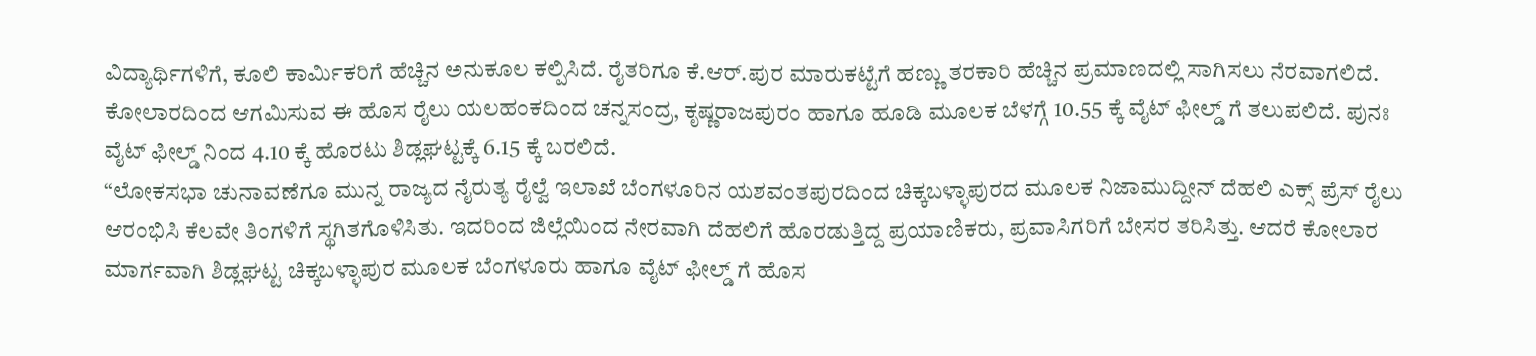ವಿದ್ಯಾರ್ಥಿಗಳಿಗೆ, ಕೂಲಿ ಕಾರ್ಮಿಕರಿಗೆ ಹೆಚ್ಚಿನ ಅನುಕೂಲ ಕಲ್ಪಿಸಿದೆ. ರೈತರಿಗೂ ಕೆ.ಆರ್‌.ಪುರ ಮಾರುಕಟ್ಟೆಗೆ ಹಣ್ಣು ತರಕಾರಿ ಹೆಚ್ಚಿನ ಪ್ರಮಾಣದಲ್ಲಿ ಸಾಗಿಸಲು ನೆರವಾಗಲಿದೆ.
ಕೋಲಾರದಿಂದ ಆಗಮಿಸುವ ಈ ಹೊಸ ರೈಲು ಯಲಹಂಕದಿಂದ ಚನ್ನಸಂದ್ರ, ಕೃಷ್ಣರಾಜಪುರಂ ಹಾಗೂ ಹೂಡಿ ಮೂಲಕ ಬೆಳಗ್ಗೆ 10.55 ಕ್ಕೆ ವೈಟ್ ಫೀಲ್ಡ್ ಗೆ ತಲುಪಲಿದೆ. ಪುನಃ ವೈಟ್ ಫೀಲ್ಡ್ ನಿಂದ 4.10 ಕ್ಕೆ ಹೊರಟು ಶಿಡ್ಲಘಟ್ಟಕ್ಕೆ 6.15 ಕ್ಕೆ ಬರಲಿದೆ.
“ಲೋಕಸಭಾ ಚುನಾವಣೆಗೂ ಮುನ್ನ ರಾಜ್ಯದ ನೈರುತ್ಯ ರೈಲ್ವೆ ಇಲಾಖೆ ಬೆಂಗಳೂರಿನ ಯಶವಂತಪುರದಿಂದ ಚಿಕ್ಕಬಳ್ಳಾಪುರದ ಮೂಲಕ ನಿಜಾಮುದ್ದೀನ್‌ ದೆಹಲಿ ಎಕ್ಸ್ ಪ್ರೆಸ್‌ ರೈಲು ಆರಂಭಿಸಿ ಕೆಲವೇ ತಿಂಗಳಿಗೆ ಸ್ಥಗಿತಗೊಳಿಸಿತು. ಇದರಿಂದ ಜಿಲ್ಲೆಯಿಂದ ನೇರವಾಗಿ ದೆಹಲಿಗೆ ಹೊರಡುತ್ತಿದ್ದ ಪ್ರಯಾಣಿಕರು, ಪ್ರವಾಸಿಗರಿಗೆ ಬೇಸರ ತರಿಸಿತ್ತು. ಆದರೆ ಕೋಲಾರ ಮಾರ್ಗವಾಗಿ ಶಿಡ್ಲಘಟ್ಟ ಚಿಕ್ಕಬಳ್ಳಾಪುರ ಮೂಲಕ ಬೆಂಗಳೂರು ಹಾಗೂ ವೈಟ್ ಫೀಲ್ಡ್ ಗೆ ಹೊಸ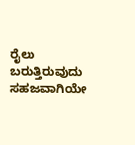ರೈಲು ಬರುತ್ತಿರುವುದು ಸಹಜವಾಗಿಯೇ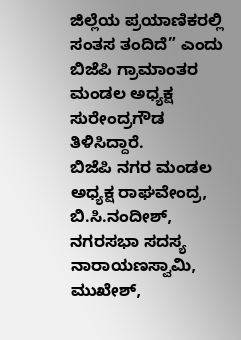ಜಿಲ್ಲೆಯ ಪ್ರಯಾಣಿಕರಲ್ಲಿ ಸಂತಸ ತಂದಿದೆ” ಎಂದು ಬಿಜೆಪಿ ಗ್ರಾಮಾಂತರ ಮಂಡಲ ಅಧ್ಯಕ್ಷ ಸುರೇಂದ್ರಗೌಡ ತಿಳಿಸಿದ್ದಾರೆ.
ಬಿಜೆಪಿ ನಗರ ಮಂಡಲ ಅಧ್ಯಕ್ಷ ರಾಘವೇಂದ್ರ, ಬಿ.ಸಿ.ನಂದೀಶ್, ನಗರಸಭಾ ಸದಸ್ಯ ನಾರಾಯಣಸ್ವಾಮಿ, ಮುಖೇಶ್,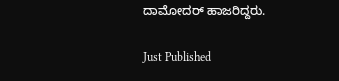ದಾಮೋದರ್ ಹಾಜರಿದ್ದರು.

Just Published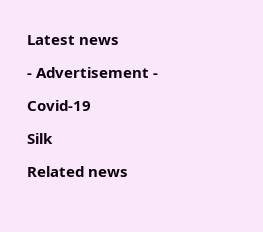Latest news

- Advertisement -

Covid-19

Silk

Related news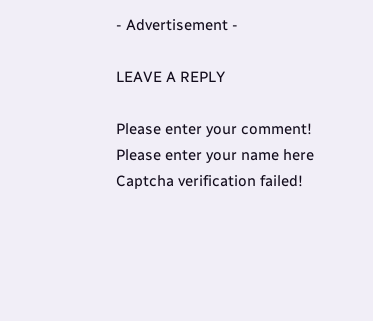- Advertisement -

LEAVE A REPLY

Please enter your comment!
Please enter your name here
Captcha verification failed!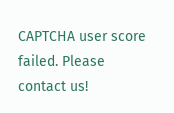CAPTCHA user score failed. Please contact us!